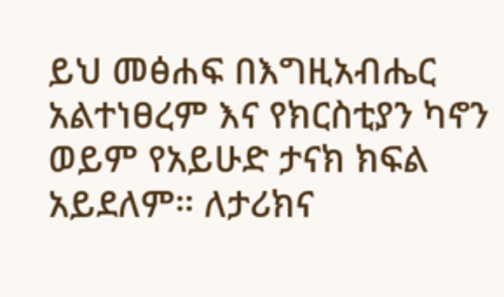ይህ መፅሐፍ በእግዚአብሔር አልተነፀረም እና የክርስቲያን ካኖን ወይም የአይሁድ ታናክ ክፍል አይደለም። ለታሪክና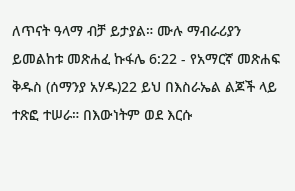ለጥናት ዓላማ ብቻ ይታያል። ሙሉ ማብራሪያን ይመልከቱ መጽሐፈ ኩፋሌ 6:22 - የአማርኛ መጽሐፍ ቅዱስ (ሰማንያ አሃዱ)22 ይህ በእስራኤል ልጆች ላይ ተጽፎ ተሠራ። በእውነትም ወደ እርሱ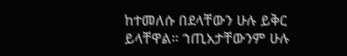ከተመለሱ በደላቸውን ሁሉ ይቅር ይላቸዋል። ኀጢአታቸውንም ሁሉ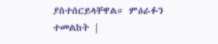ያስተሰርይላቸዋል። ምዕራፉን ተመልከት |